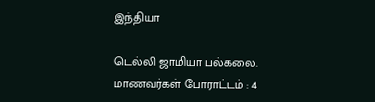இந்தியா

டெல்லி ஜாமியா பல்கலை. மாணவர்கள் போராட்டம் : 4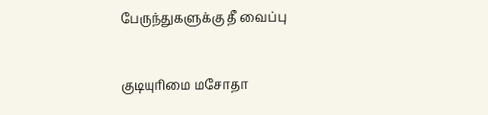பேருந்துகளுக்கு தீ வைப்பு

குடியுரிமை மசோதா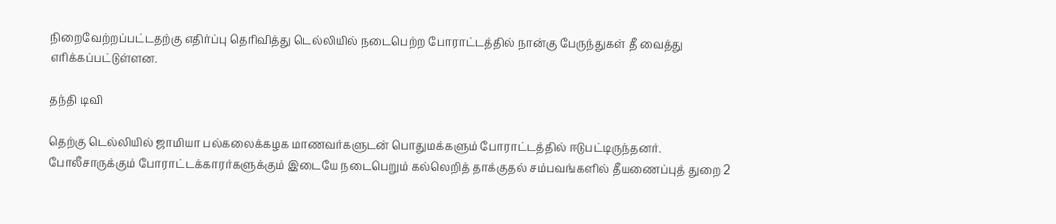நிறைவேற்றப்பட்டதற்கு எதிர்ப்பு தெரிவித்து டெல்லியில் நடைபெற்ற போராட்டத்தில் நான்கு பேருந்துகள் தீ வைத்து எரிக்கப்பட்டுள்ளன.

தந்தி டிவி

தெற்கு டெல்லியில் ஜாமியா பல்கலைக்கழக மாணவர்களுடன் பொதுமக்களும் போராட்டத்தில் ஈடுபட்டிருந்தனர். போலீசாருக்கும் போராட்டக்காரர்களுக்கும் இடையே நடைபெறும் கல்லெறித் தாக்குதல் சம்பவங்களில் தீயணைப்புத் துறை 2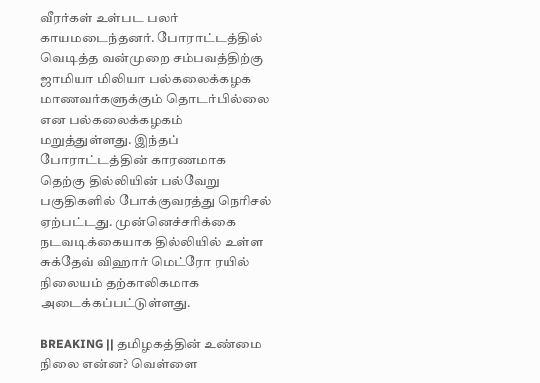வீரர்கள் உள்பட பலர் காயமடைந்தனர். போராட்டத்தில் வெடித்த வன்முறை சம்பவத்திற்கு ஜாமியா மிலியா பல்கலைக்கழக மாணவர்களுக்கும் தொடர்பில்லை என பல்கலைக்கழகம் மறுத்துள்ளது. இந்தப் போராட்டத்தின் காரணமாக தெற்கு தில்லியின் பல்வேறு பகுதிகளில் போக்குவரத்து நெரிசல் ஏற்பட்டது. முன்னெச்சரிக்கை நடவடிக்கையாக தில்லியில் உள்ள சுக்தேவ் விஹார் மெட்ரோ ரயில் நிலையம் தற்காலிகமாக அடைக்கப்பட்டுள்ளது.

BREAKING || தமிழகத்தின் உண்மை நிலை என்ன? வெள்ளை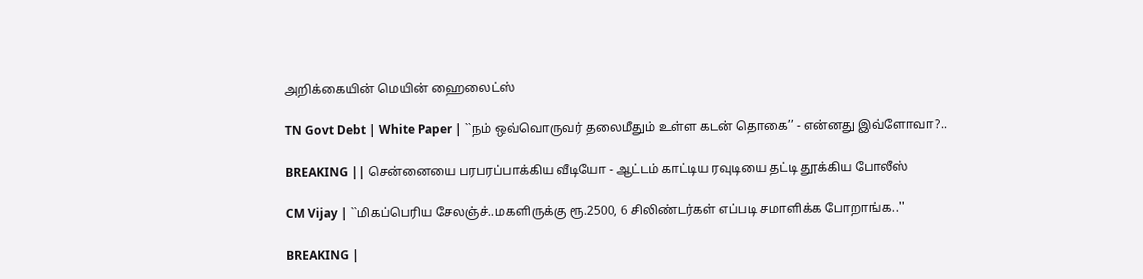அறிக்கையின் மெயின் ஹைலைட்ஸ்

TN Govt Debt | White Paper | ``நம் ஒவ்வொருவர் தலைமீதும் உள்ள கடன் தொகை’’ - என்னது இவ்ளோவா?..

BREAKING || சென்னையை பரபரப்பாக்கிய வீடியோ - ஆட்டம் காட்டிய ரவுடியை தட்டி தூக்கிய போலீஸ்

CM Vijay | ``மிகப்பெரிய சேலஞ்ச்..மகளிருக்கு ரூ.2500, 6 சிலிண்டர்கள் எப்படி சமாளிக்க போறாங்க..''

BREAKING |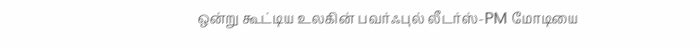ஒன்று கூட்டிய உலகின் பவர்ஃபுல் லீடர்ஸ்-PM மோடியை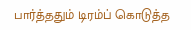பார்த்ததும் டிரம்ப் கொடுத்த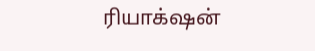ரியாக்‌ஷன்